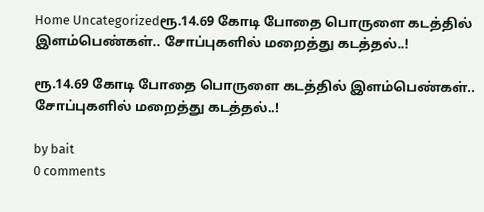Home Uncategorizedரூ.14.69 கோடி போதை பொருளை கடத்தில் இளம்பெண்கள்.. சோப்புகளில் மறைத்து கடத்தல்..!

ரூ.14.69 கோடி போதை பொருளை கடத்தில் இளம்பெண்கள்.. சோப்புகளில் மறைத்து கடத்தல்..!

by bait
0 comments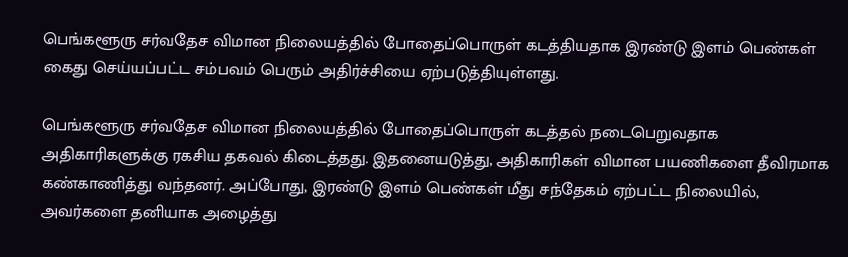பெங்களூரு சர்வதேச விமான நிலையத்தில் போதைப்பொருள் கடத்தியதாக இரண்டு இளம் பெண்கள் கைது செய்யப்பட்ட சம்பவம் பெரும் அதிர்ச்சியை ஏற்படுத்தியுள்ளது.

பெங்களூரு சர்வதேச விமான நிலையத்தில் போதைப்பொருள் கடத்தல் நடைபெறுவதாக அதிகாரிகளுக்கு ரகசிய தகவல் கிடைத்தது. இதனையடுத்து, அதிகாரிகள் விமான பயணிகளை தீவிரமாக கண்காணித்து வந்தனர். அப்போது, இரண்டு இளம் பெண்கள் மீது சந்தேகம் ஏற்பட்ட நிலையில், அவர்களை தனியாக அழைத்து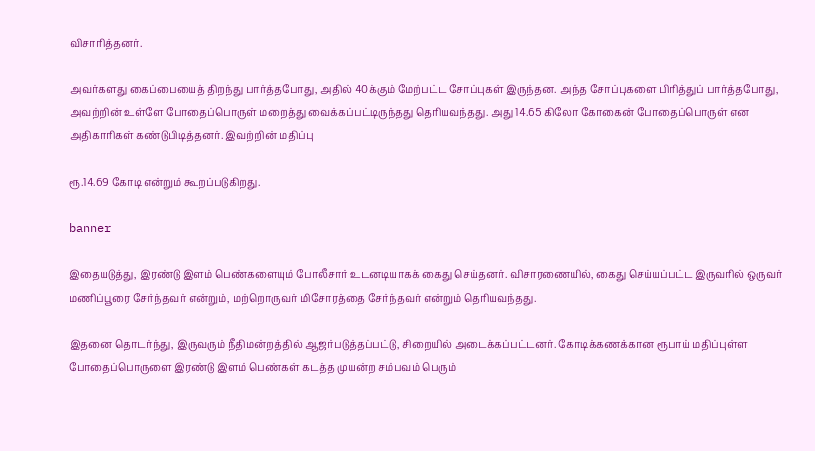விசாரித்தனர்.

அவர்களது கைப்பையைத் திறந்து பார்த்தபோது, அதில் 40க்கும் மேற்பட்ட சோப்புகள் இருந்தன. அந்த சோப்புகளை பிரித்துப் பார்த்தபோது, அவற்றின் உள்ளே போதைப்பொருள் மறைத்து வைக்கப்பட்டிருந்தது தெரியவந்தது. அது 14.65 கிலோ கோகைன் போதைப்பொருள் என அதிகாரிகள் கண்டுபிடித்தனர். இவற்றின் மதிப்பு

ரூ.14.69 கோடி என்றும் கூறப்படுகிறது.

banner

இதையடுத்து, இரண்டு இளம் பெண்களையும் போலீசார் உடனடியாகக் கைது செய்தனர். விசாரணையில், கைது செய்யப்பட்ட இருவரில் ஒருவர் மணிப்பூரை சேர்ந்தவர் என்றும், மற்றொருவர் மிசோரத்தை சேர்ந்தவர் என்றும் தெரியவந்தது.

இதனை தொடர்ந்து, இருவரும் நீதிமன்றத்தில் ஆஜர்படுத்தப்பட்டு, சிறையில் அடைக்கப்பட்டனர். கோடிக்கணக்கான ரூபாய் மதிப்புள்ள போதைப்பொருளை இரண்டு இளம் பெண்கள் கடத்த முயன்ற சம்பவம் பெரும்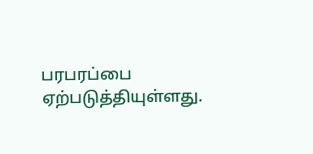பரபரப்பை ஏற்படுத்தியுள்ளது.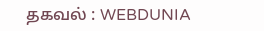தகவல் : WEBDUNIA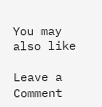You may also like

Leave a Comment